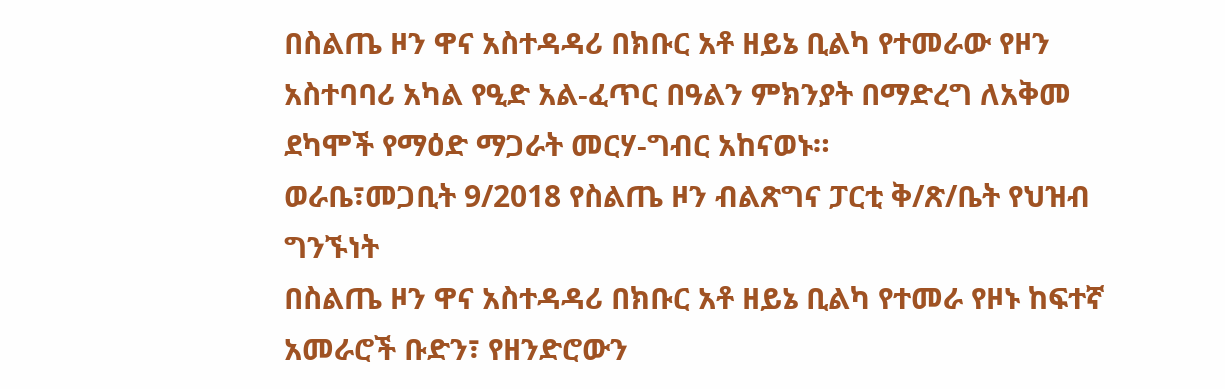በስልጤ ዞን ዋና አስተዳዳሪ በክቡር አቶ ዘይኔ ቢልካ የተመራው የዞን አስተባባሪ አካል የዒድ አል-ፈጥር በዓልን ምክንያት በማድረግ ለአቅመ ደካሞች የማዕድ ማጋራት መርሃ-ግብር አከናወኑ።
ወራቤ፣መጋቢት 9/2018 የስልጤ ዞን ብልጽግና ፓርቲ ቅ/ጽ/ቤት የህዝብ ግንኙነት
በስልጤ ዞን ዋና አስተዳዳሪ በክቡር አቶ ዘይኔ ቢልካ የተመራ የዞኑ ከፍተኛ አመራሮች ቡድን፣ የዘንድሮውን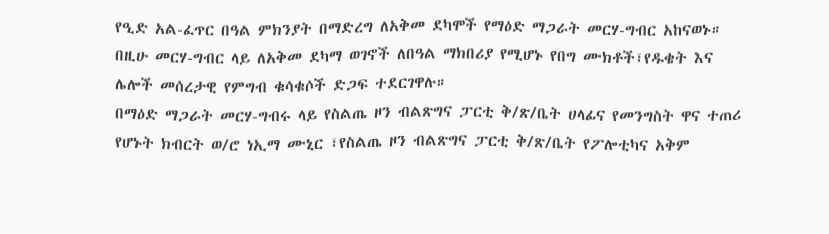የዒድ አል-ፈጥር በዓል ምክንያት በማድረግ ለአቅመ ደካሞች የማዕድ ማጋራት መርሃ-ግብር አከናወኑ።
በዚሁ መርሃ-ግብር ላይ ለአቅመ ደካማ ወገኖች ለበዓል ማክበሪያ የሚሆኑ የበግ ሙክቶች፣የዱቄት እና ሌሎች መሰረታዊ የምግብ ቁሳቁሶች ድጋፍ ተደርገዋሉ።
በማዕድ ማጋራት መርሃ-ግብሩ ላይ የስልጤ ዞን ብልጽግና ፓርቲ ቅ/ጽ/ቤት ሀላፊና የመንግስት ዋና ተጠሪ የሆኑት ክብርት ወ/ሮ ነኢማ ሙኒር ፣የስልጤ ዞን ብልጽግና ፓርቲ ቅ/ጽ/ቤት የፖሎቲካና አቅም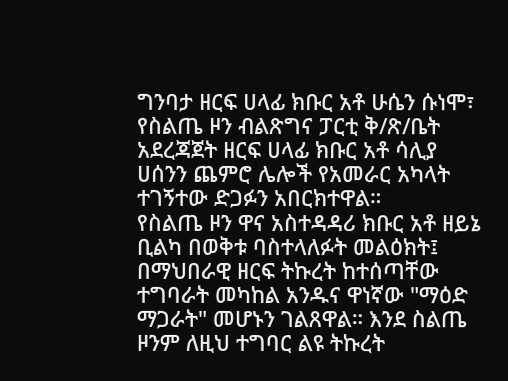ግንባታ ዘርፍ ሀላፊ ክቡር አቶ ሁሴን ሱነሞ፣ የስልጤ ዞን ብልጽግና ፓርቲ ቅ/ጽ/ቤት አደረጃጀት ዘርፍ ሀላፊ ክቡር አቶ ሳሊያ ሀሰንን ጨምሮ ሌሎች የአመራር አካላት ተገኝተው ድጋፉን አበርክተዋል።
የስልጤ ዞን ዋና አስተዳዳሪ ክቡር አቶ ዘይኔ ቢልካ በወቅቱ ባስተላለፉት መልዕክት፤ በማህበራዊ ዘርፍ ትኩረት ከተሰጣቸው ተግባራት መካከል አንዱና ዋነኛው "ማዕድ ማጋራት" መሆኑን ገልጸዋል። እንደ ስልጤ ዞንም ለዚህ ተግባር ልዩ ትኩረት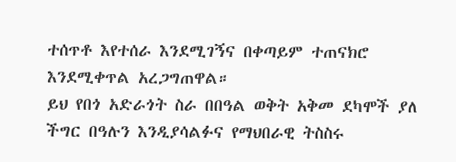ተሰጥቶ እየተሰራ እንደሚገኝና በቀጣይም ተጠናክሮ እንደሚቀጥል አረጋግጠዋል።
ይህ የበጎ አድራጎት ስራ በበዓል ወቅት አቅመ ደካሞች ያለ ችግር በዓሉን እንዲያሳልፉና የማህበራዊ ትስስሩ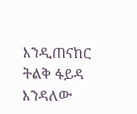እንዲጠናከር ትልቅ ፋይዳ እንዳለው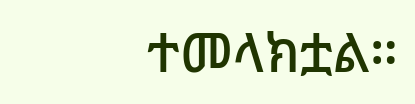ተመላክቷል።